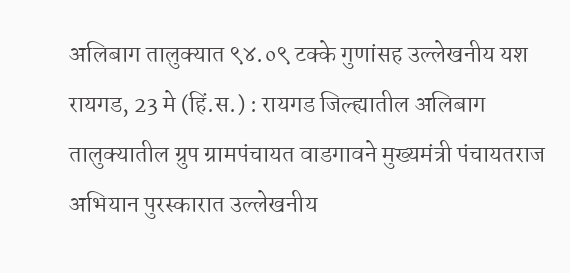अलिबाग तालुक्यात ९४.०९ टक्के गुणांसह उल्लेखनीय यश
रायगड, 23 मे (हिं.स.) : रायगड जिल्ह्यातील अलिबाग तालुक्यातील ग्रुप ग्रामपंचायत वाडगावने मुख्यमंत्री पंचायतराज अभियान पुरस्कारात उल्लेखनीय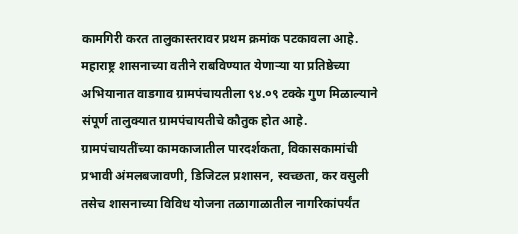कामगिरी करत तालुकास्तरावर प्रथम क्रमांक पटकावला आहे. महाराष्ट्र शासनाच्या वतीने राबविण्यात येणाऱ्या या प्रतिष्ठेच्या अभियानात वाडगाव ग्रामपंचायतीला ९४.०९ टक्के गुण मिळाल्याने संपूर्ण तालुक्यात ग्रामपंचायतीचे कौतुक होत आहे.
ग्रामपंचायतींच्या कामकाजातील पारदर्शकता, विकासकामांची प्रभावी अंमलबजावणी, डिजिटल प्रशासन, स्वच्छता, कर वसुली तसेच शासनाच्या विविध योजना तळागाळातील नागरिकांपर्यंत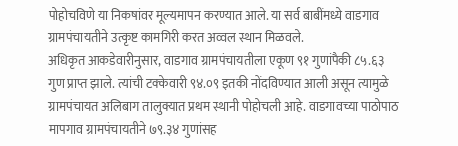पोहोचविणे या निकषांवर मूल्यमापन करण्यात आले. या सर्व बाबींमध्ये वाडगाव ग्रामपंचायतीने उत्कृष्ट कामगिरी करत अव्वल स्थान मिळवले.
अधिकृत आकडेवारीनुसार, वाडगाव ग्रामपंचायतीला एकूण ९१ गुणांपैकी ८५.६३ गुण प्राप्त झाले. त्यांची टक्केवारी ९४.०९ इतकी नोंदविण्यात आली असून त्यामुळे ग्रामपंचायत अलिबाग तालुक्यात प्रथम स्थानी पोहोचली आहे. वाडगावच्या पाठोपाठ मापगाव ग्रामपंचायतीने ७९.३४ गुणांसह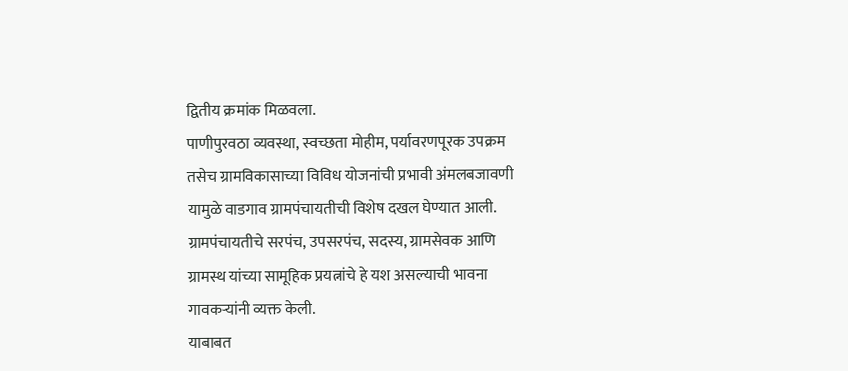द्वितीय क्रमांक मिळवला.
पाणीपुरवठा व्यवस्था, स्वच्छता मोहीम, पर्यावरणपूरक उपक्रम तसेच ग्रामविकासाच्या विविध योजनांची प्रभावी अंमलबजावणी यामुळे वाडगाव ग्रामपंचायतीची विशेष दखल घेण्यात आली. ग्रामपंचायतीचे सरपंच, उपसरपंच, सदस्य, ग्रामसेवक आणि ग्रामस्थ यांच्या सामूहिक प्रयत्नांचे हे यश असल्याची भावना गावकऱ्यांनी व्यक्त केली.
याबाबत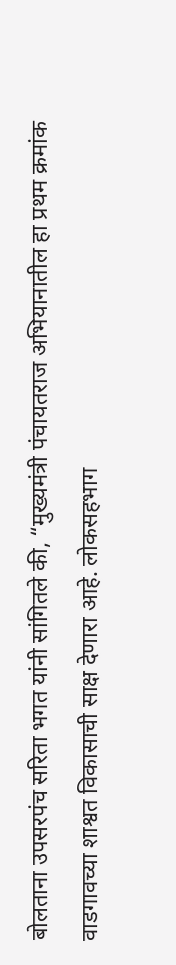बोलताना उपसरपंच सरिता भगत यांनी सांगितले की, “मुख्यमंत्री पंचायतराज अभियानातील हा प्रथम क्रमांक वाडगावच्या शाश्वत विकासाची साक्ष देणारा आहे. लोकसहभाग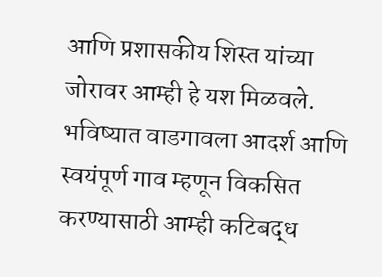आणि प्रशासकीय शिस्त यांच्या जोरावर आम्ही हे यश मिळवले. भविष्यात वाडगावला आदर्श आणि स्वयंपूर्ण गाव म्हणून विकसित करण्यासाठी आम्ही कटिबद्ध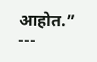आहोत.”
---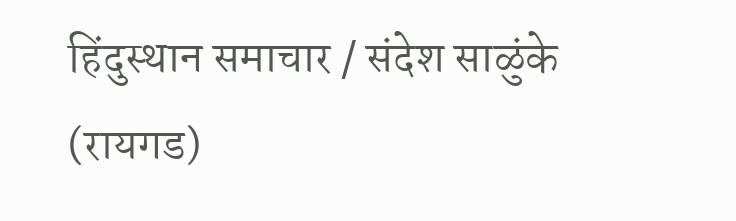हिंदुस्थान समाचार / संदेश साळुंके (रायगड)